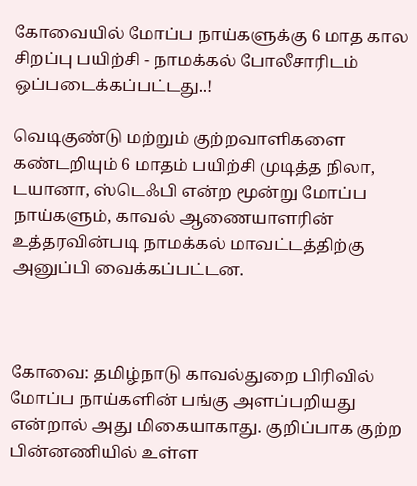கோவையில் மோப்ப நாய்களுக்கு 6 மாத கால சிறப்பு பயிற்சி - நாமக்கல் போலீசாரிடம் ஒப்படைக்கப்பட்டது..!

வெடிகுண்டு மற்றும் குற்றவாளிகளை கண்டறியும் 6 மாதம் பயிற்சி முடித்த நிலா, டயானா, ஸ்டெஃபி என்ற மூன்று மோப்ப நாய்களும், காவல் ஆணையாளரின் உத்தரவின்படி நாமக்கல் மாவட்டத்திற்கு அனுப்பி வைக்கப்பட்டன.



கோவை: தமிழ்நாடு காவல்துறை பிரிவில் மோப்ப நாய்களின் பங்கு அளப்பறியது என்றால் அது மிகையாகாது. குறிப்பாக குற்ற பின்னணியில் உள்ள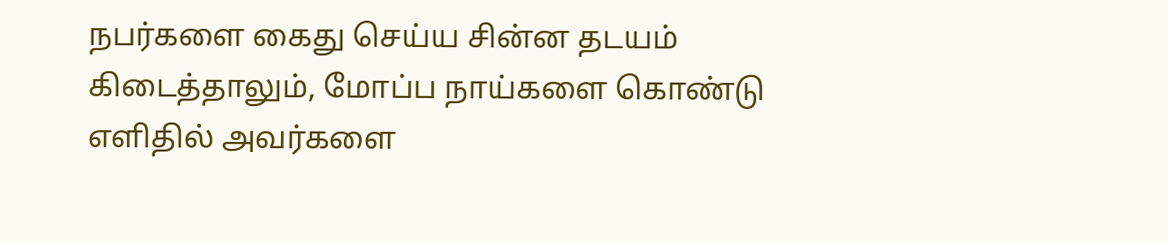நபர்களை கைது செய்ய சின்ன தடயம் கிடைத்தாலும், மோப்ப நாய்களை கொண்டு எளிதில் அவர்களை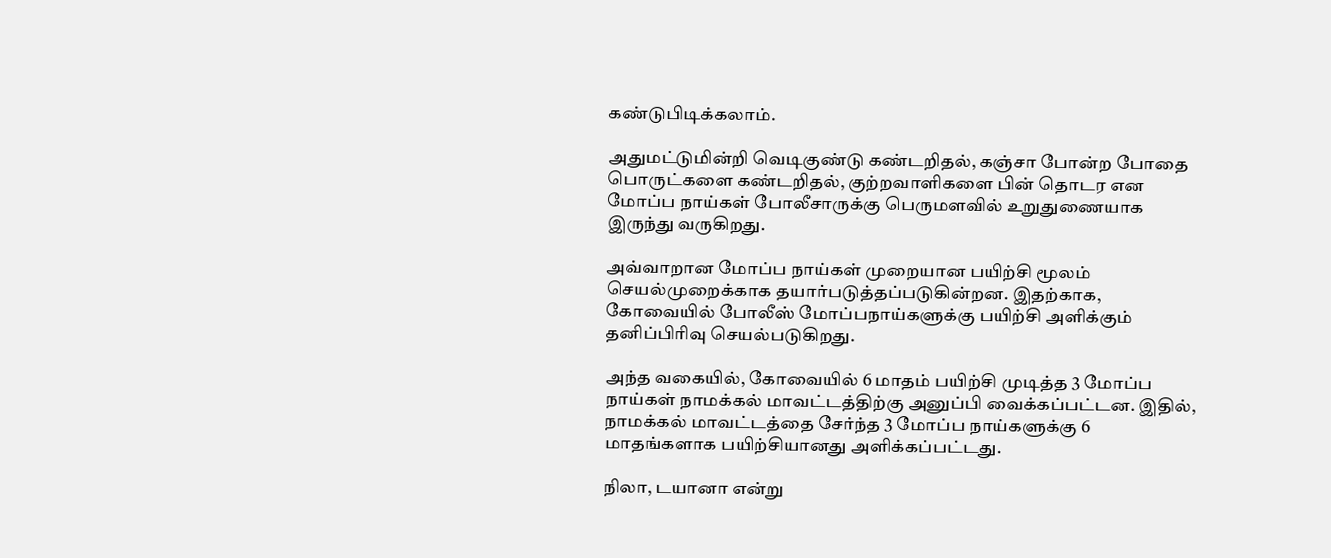கண்டுபிடிக்கலாம்.

அதுமட்டுமின்றி வெடிகுண்டு கண்டறிதல், கஞ்சா போன்ற போதை பொருட்களை கண்டறிதல், குற்றவாளிகளை பின் தொடர என மோப்ப நாய்கள் போலீசாருக்கு பெருமளவில் உறுதுணையாக இருந்து வருகிறது.

அவ்வாறான மோப்ப நாய்கள் முறையான பயிற்சி மூலம் செயல்முறைக்காக தயார்படுத்தப்படுகின்றன. இதற்காக, கோவையில் போலீஸ் மோப்பநாய்களுக்கு பயிற்சி அளிக்கும் தனிப்பிரிவு செயல்படுகிறது.

அந்த வகையில், கோவையில் 6 மாதம் பயிற்சி முடித்த 3 மோப்ப நாய்கள் நாமக்கல் மாவட்டத்திற்கு அனுப்பி வைக்கப்பட்டன. இதில், நாமக்கல் மாவட்டத்தை சேர்ந்த 3 மோப்ப நாய்களுக்கு 6 மாதங்களாக பயிற்சியானது அளிக்கப்பட்டது.

நிலா, டயானா என்று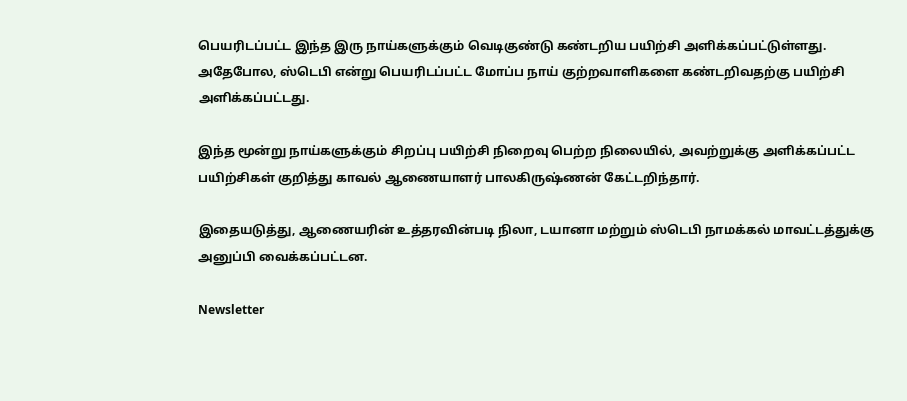பெயரிடப்பட்ட இந்த இரு நாய்களுக்கும் வெடிகுண்டு கண்டறிய பயிற்சி அளிக்கப்பட்டுள்ளது. அதேபோல, ஸ்டெபி என்று பெயரிடப்பட்ட மோப்ப நாய் குற்றவாளிகளை கண்டறிவதற்கு பயிற்சி அளிக்கப்பட்டது.

இந்த மூன்று நாய்களுக்கும் சிறப்பு பயிற்சி நிறைவு பெற்ற நிலையில், அவற்றுக்கு அளிக்கப்பட்ட பயிற்சிகள் குறித்து காவல் ஆணையாளர் பாலகிருஷ்ணன் கேட்டறிந்தார்.

இதையடுத்து, ஆணையரின் உத்தரவின்படி நிலா, டயானா மற்றும் ஸ்டெபி நாமக்கல் மாவட்டத்துக்கு அனுப்பி வைக்கப்பட்டன.

Newsletter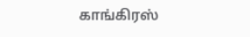காங்கிரஸ்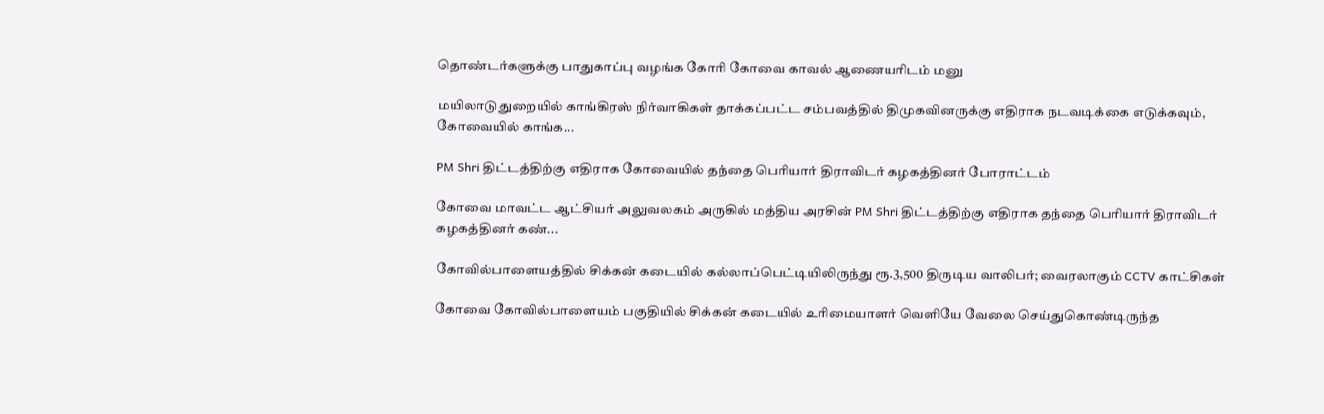தொண்டர்களுக்கு பாதுகாப்பு வழங்க கோரி கோவை காவல் ஆணையரிடம் மனு

மயிலாடுதுறையில் காங்கிரஸ் நிர்வாகிகள் தாக்கப்பட்ட சம்பவத்தில் திமுகவினருக்கு எதிராக நடவடிக்கை எடுக்கவும், கோவையில் காங்க...

PM Shri திட்டத்திற்கு எதிராக கோவையில் தந்தை பெரியார் திராவிடர் கழகத்தினர் போராட்டம்

கோவை மாவட்ட ஆட்சியர் அலுவலகம் அருகில் மத்திய அரசின் PM Shri திட்டத்திற்கு எதிராக தந்தை பெரியார் திராவிடர் கழகத்தினர் கண்...

கோவில்பாளையத்தில் சிக்கன் கடையில் கல்லாப்பெட்டியிலிருந்து ரூ.3,500 திருடிய வாலிபர்; வைரலாகும் CCTV காட்சிகள்

கோவை கோவில்பாளையம் பகுதியில் சிக்கன் கடையில் உரிமையாளர் வெளியே வேலை செய்துகொண்டிருந்த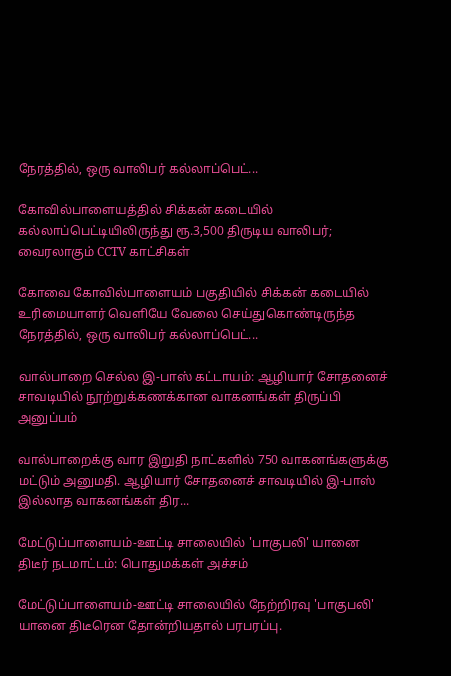நேரத்தில், ஒரு வாலிபர் கல்லாப்பெட்...

கோவில்பாளையத்தில் சிக்கன் கடையில் கல்லாப்பெட்டியிலிருந்து ரூ.3,500 திருடிய வாலிபர்; வைரலாகும் CCTV காட்சிகள்

கோவை கோவில்பாளையம் பகுதியில் சிக்கன் கடையில் உரிமையாளர் வெளியே வேலை செய்துகொண்டிருந்த நேரத்தில், ஒரு வாலிபர் கல்லாப்பெட்...

வால்பாறை செல்ல இ-பாஸ் கட்டாயம்: ஆழியார் சோதனைச் சாவடியில் நூற்றுக்கணக்கான வாகனங்கள் திருப்பி அனுப்பம்

வால்பாறைக்கு வார இறுதி நாட்களில் 750 வாகனங்களுக்கு மட்டும் அனுமதி. ஆழியார் சோதனைச் சாவடியில் இ-பாஸ் இல்லாத வாகனங்கள் திர...

மேட்டுப்பாளையம்-ஊட்டி சாலையில் 'பாகுபலி' யானை திடீர் நடமாட்டம்: பொதுமக்கள் அச்சம்

மேட்டுப்பாளையம்-ஊட்டி சாலையில் நேற்றிரவு 'பாகுபலி' யானை திடீரென தோன்றியதால் பரபரப்பு.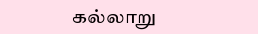கல்லாறு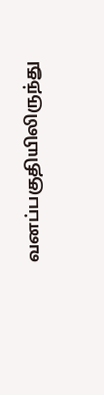வனப்பகுதியிலிருந்து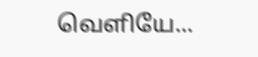வெளியே...